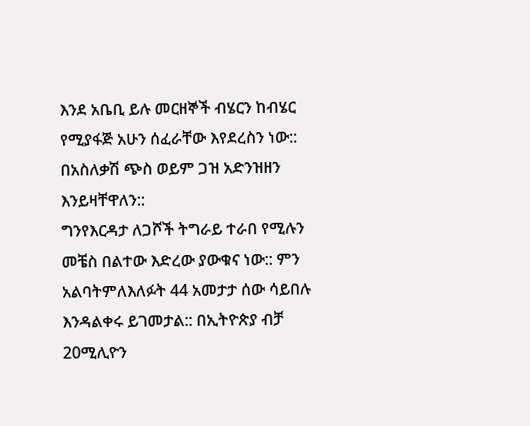እንደ አቤቢ ይሉ መርዘኞች ብሄርን ከብሄር የሚያፋጅ አሁን ሰፈራቸው እየደረስን ነው::
በአስለቃሽ ጭስ ወይም ጋዝ አድንዝዘን እንይዛቸዋለን::
ግንየእርዳታ ለጋሾች ትግራይ ተራበ የሚሉን መቼስ በልተው እድረው ያውቁና ነው:: ምን አልባትምለእለፉት 44 አመታታ ሰው ሳይበሉ እንዳልቀሩ ይገመታል:: በኢትዮጵያ ብቻ 20ሚሊዮን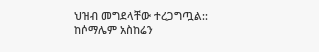ህዝብ መግደላቸው ተረጋግጧል:: ከሶማሌም አስከሬን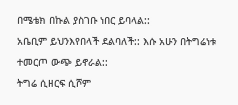በሜቴክ በኩል ያስገቡ ነበር ይባላል::
አቤቢም ይህንእየበላች ደልባለች:: እሱ አሁን በትግሬነቱ ተመርጦ ውጭ ይኖራል::
ትግሬ ሲዘርፍ ሲሾም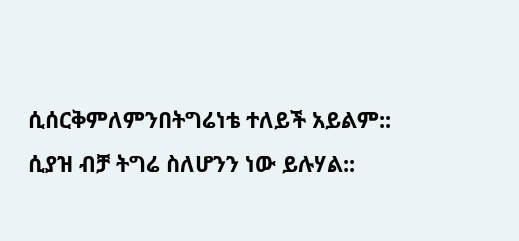ሲሰርቅምለምንበትግሬነቴ ተለይች አይልም::
ሲያዝ ብቻ ትግሬ ስለሆንን ነው ይሉሃል::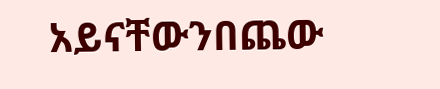አይናቸውንበጨው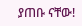ያጠቡ ናቸው!